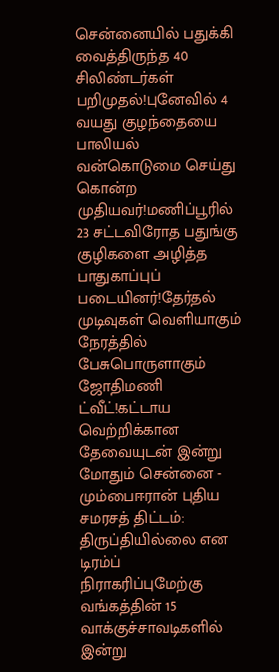சென்னையில் பதுக்கி வைத்திருந்த 40 சிலிண்டர்கள் பறிமுதல்!புனேவில் 4 வயது குழந்தையை பாலியல் வன்கொடுமை செய்து கொன்ற முதியவர்!மணிப்பூரில் 23 சட்டவிரோத பதுங்கு குழிகளை அழித்த பாதுகாப்புப் படையினர்!தேர்தல் முடிவுகள் வெளியாகும் நேரத்தில் பேசுபொருளாகும் ஜோதிமணி ட்வீட்!கட்டாய வெற்றிக்கான தேவையுடன் இன்று மோதும் சென்னை - மும்பைஈரான் புதிய சமரசத் திட்டம்: திருப்தியில்லை என டிரம்ப் நிராகரிப்புமேற்கு வங்கத்தின் 15 வாக்குச்சாவடிகளில் இன்று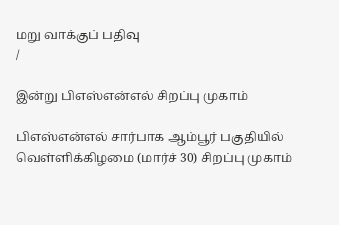மறு வாக்குப் பதிவு
/

இன்று பிஎஸ்என்எல் சிறப்பு முகாம்

பிஎஸ்என்எல் சார்பாக ஆம்பூர் பகுதியில் வெள்ளிக்கிழமை (மார்ச் 30) சிறப்பு முகாம்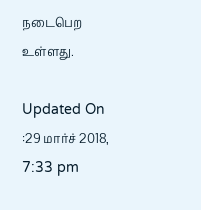நடைபெற உள்ளது.

Updated On :29 மார்ச் 2018, 7:33 pm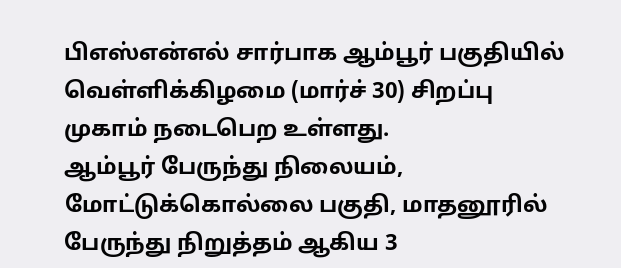பிஎஸ்என்எல் சார்பாக ஆம்பூர் பகுதியில் வெள்ளிக்கிழமை (மார்ச் 30) சிறப்பு முகாம் நடைபெற உள்ளது.
ஆம்பூர் பேருந்து நிலையம், மோட்டுக்கொல்லை பகுதி, மாதனூரில் பேருந்து நிறுத்தம் ஆகிய 3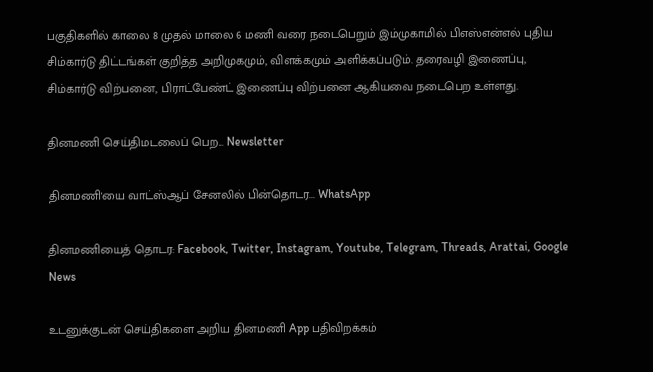பகுதிகளில் காலை 8 முதல் மாலை 6 மணி வரை நடைபெறும் இம்முகாமில் பிஎஸ்என்எல் புதிய சிம்கார்டு திட்டங்கள் குறித்த அறிமுகமும், விளக்கமும் அளிக்கப்படும். தரைவழி இணைப்பு, சிம்கார்டு விற்பனை, பிராட்பேண்ட் இணைப்பு விற்பனை ஆகியவை நடைபெற உள்ளது.

தினமணி செய்திமடலைப் பெற... Newsletter

தினமணி'யை வாட்ஸ்ஆப் சேனலில் பின்தொடர... WhatsApp

தினமணியைத் தொடர: Facebook, Twitter, Instagram, Youtube, Telegram, Threads, Arattai, Google News

உடனுக்குடன் செய்திகளை அறிய தினமணி App பதிவிறக்கம்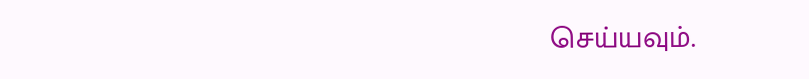செய்யவும்.